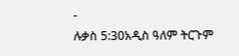-
ሉቃስ 5:30አዲስ ዓለም ትርጉም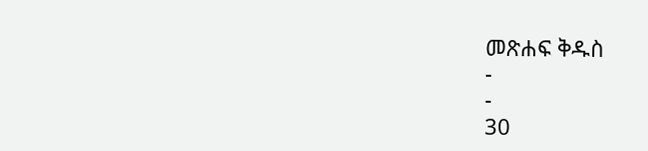መጽሐፍ ቅዱስ
-
-
30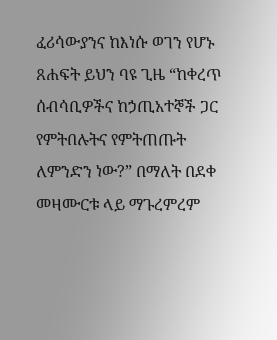ፈሪሳውያንና ከእነሱ ወገን የሆኑ ጸሐፍት ይህን ባዩ ጊዜ “ከቀረጥ ሰብሳቢዎችና ከኃጢአተኞች ጋር የምትበሉትና የምትጠጡት ለምንድን ነው?” በማለት በደቀ መዛሙርቱ ላይ ማጉረምረም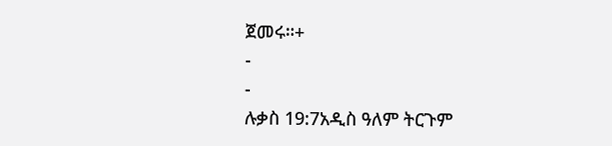ጀመሩ።+
-
-
ሉቃስ 19:7አዲስ ዓለም ትርጉም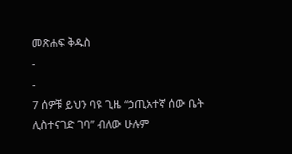መጽሐፍ ቅዱስ
-
-
7 ሰዎቹ ይህን ባዩ ጊዜ “ኃጢአተኛ ሰው ቤት ሊስተናገድ ገባ” ብለው ሁሉም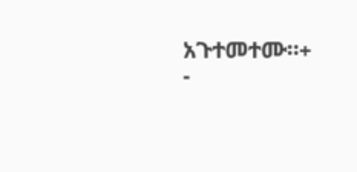አጉተመተሙ።+
-